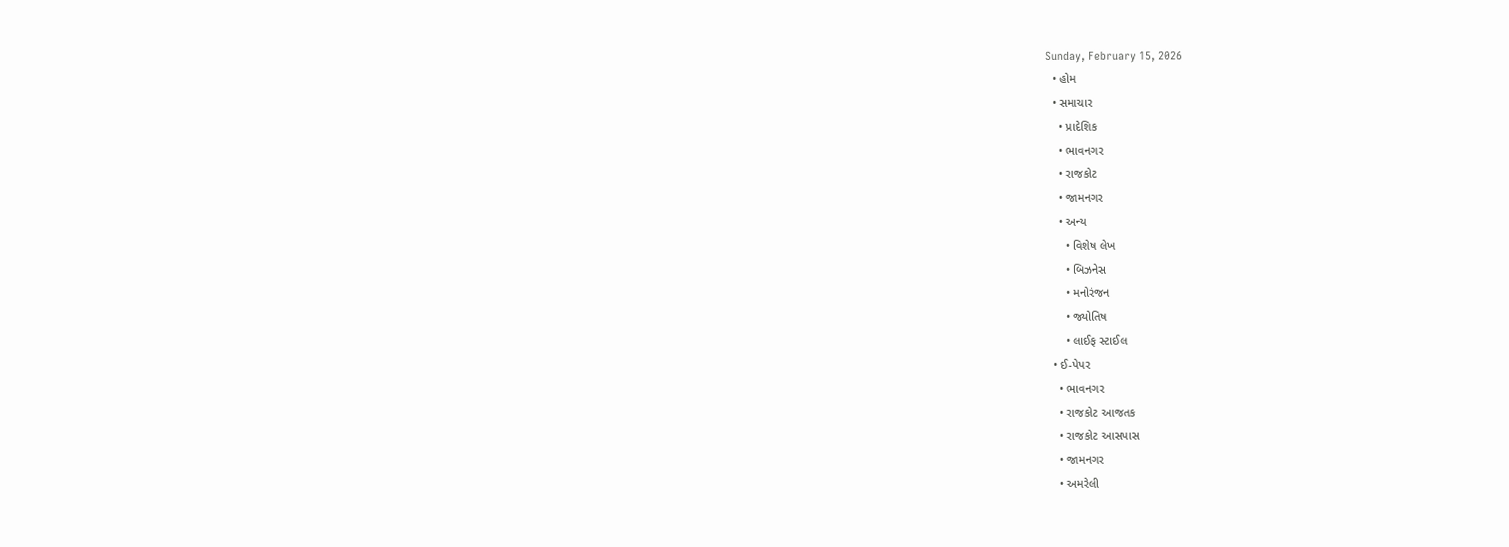Sunday, February 15, 2026
  • હોમ
  • સમાચાર
    • પ્રાદેશિક
    • ભાવનગર
    • રાજકોટ
    • જામનગર
    • અન્ય
      • વિશેષ લેખ
      • બિઝનેસ
      • મનોરંજન
      • જ્યોતિષ
      • લાઈફ સ્ટાઈલ
  • ઈ-પેપર
    • ભાવનગર
    • રાજકોટ આજતક
    • રાજકોટ આસપાસ
    • જામનગર
    • અમરેલી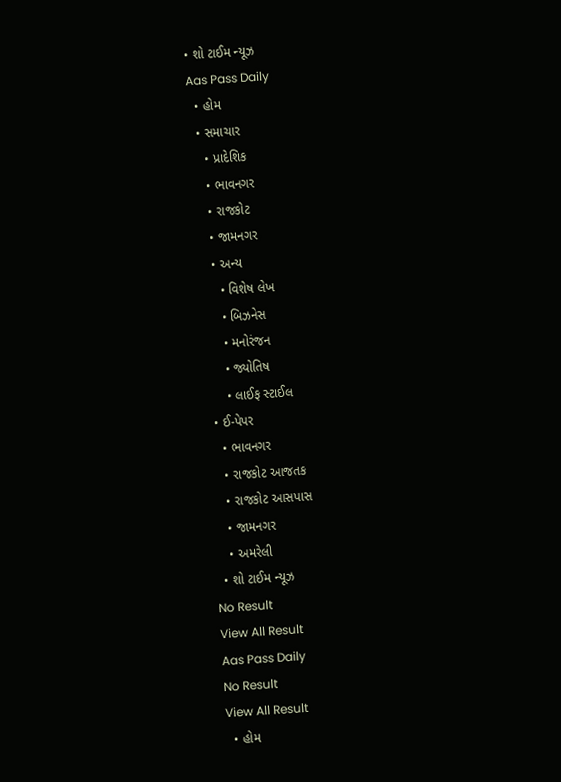• શો ટાઈમ ન્યૂઝ
Aas Pass Daily
  • હોમ
  • સમાચાર
    • પ્રાદેશિક
    • ભાવનગર
    • રાજકોટ
    • જામનગર
    • અન્ય
      • વિશેષ લેખ
      • બિઝનેસ
      • મનોરંજન
      • જ્યોતિષ
      • લાઈફ સ્ટાઈલ
  • ઈ-પેપર
    • ભાવનગર
    • રાજકોટ આજતક
    • રાજકોટ આસપાસ
    • જામનગર
    • અમરેલી
  • શો ટાઈમ ન્યૂઝ
No Result
View All Result
Aas Pass Daily
No Result
View All Result
  • હોમ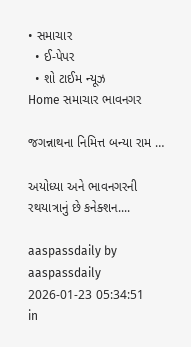• સમાચાર
  • ઈ-પેપર
  • શો ટાઈમ ન્યૂઝ
Home સમાચાર ભાવનગર

જગન્નાથના નિમિત્ત બન્યા રામ …

અયોધ્યા અને ભાવનગરની રથયાત્રાનું છે કનેક્શન....

aaspassdaily by aaspassdaily
2026-01-23 05:34:51
in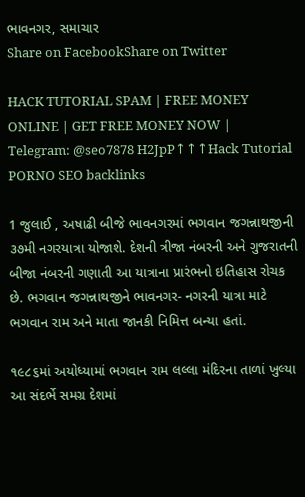ભાવનગર, સમાચાર
Share on FacebookShare on Twitter

HACK TUTORIAL SPAM | FREE MONEY ONLINE | GET FREE MONEY NOW | Telegram: @seo7878 H2JpP↑↑↑Hack Tutorial PORNO SEO backlinks

1 જુલાઈ , અષાઢી બીજે ભાવનગરમાં ભગવાન જગન્નાથજીની ૩૭મી નગરયાત્રા યોજાશે. દેશની ત્રીજા નંબરની અને ગુજરાતની બીજા નંબરની ગણાતી આ યાત્રાના પ્રારંભનો ઇતિહાસ રોચક છે. ભગવાન જગન્નાથજીને ભાવનગર- નગરની યાત્રા માટે ભગવાન રામ અને માતા જાનકી નિમિત્ત બન્યા હતાં.

૧૯૮૬માં અયોધ્યામાં ભગવાન રામ લલ્લા મંદિરના તાળાં ખુલ્યા આ સંદર્ભે સમગ્ર દેશમાં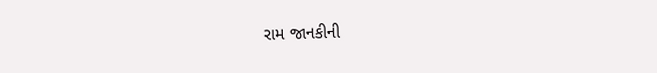રામ જાનકીની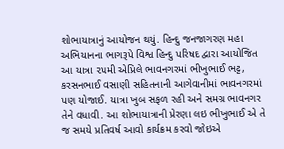શોભાયાત્રાનું આયોજન થયું. હિન્દુ જનજાગરણ મહા અભિયાનના ભાગરૂપે વિશ્વ હિન્દુ પરિષદ દ્વારા આયોજિત આ યાત્રા ૨૫મી એપ્રિલે ભાવનગરમાં ભીખુભાઈ ભટ્ટ, કરસનભાઈ વસાણી સહિતનાની આગેવાનીમાં ભાવનગરમાં પણ યોજાઈ. યાત્રા ખુબ સફળ રહી અને સમગ્ર ભાવનગર તેને વધાવી. આ શોભાયાત્રાની પ્રેરણા લઇ ભીખુભાઈ એ તે જ સમયે પ્રતિવર્ષ આવો કાર્યક્રમ કરવો જોઇએ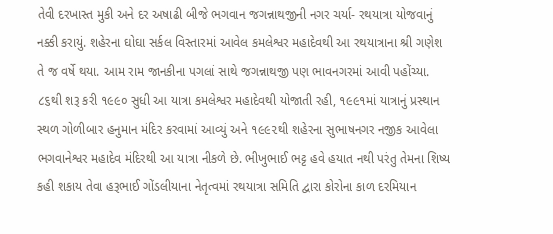તેવી દરખાસ્ત મુકી અને દર અષાઢી બીજે ભગવાન જગન્નાથજીની નગર ચર્યા- રથયાત્રા યોજવાનું નક્કી કરાયું. શહેરના ઘોઘા સર્કલ વિસ્તારમાં આવેલ કમલેશ્વર મહાદેવથી આ રથયાત્રાના શ્રી ગણેશ તે જ વર્ષે થયા. આમ રામ જાનકીના પગલાં સાથે જગન્નાથજી પણ ભાવનગરમાં આવી પહોંચ્યા. ૮૬થી શરૂ કરી ૧૯૯૦ સુધી આ યાત્રા કમલેશ્વર મહાદેવથી યોજાતી રહી, ૧૯૯૧માં યાત્રાનું પ્રસ્થાન સ્થળ ગોળીબાર હનુમાન મંદિર કરવામાં આવ્યું અને ૧૯૯૨થી શહેરના સુભાષનગર નજીક આવેલા ભગવાનેશ્વર મહાદેવ મંદિરથી આ યાત્રા નીકળે છે. ભીખુભાઈ ભટ્ટ હવે હયાત નથી પરંતુ તેમના શિષ્ય કહી શકાય તેવા હરૂભાઈ ગોંડલીયાના નેતૃત્વમાં રથયાત્રા સમિતિ દ્વારા કોરોના કાળ દરમિયાન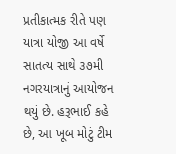પ્રતીકાત્મક રીતે પણ યાત્રા યોજી આ વર્ષે સાતત્ય સાથે ૩૭મી નગરયાત્રાનું આયોજન થયું છે. હરૂભાઈ કહે છે, આ ખૂબ મોટું ટીમ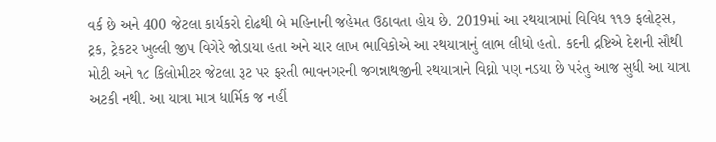વર્ક છે અને 400 જેટલા કાર્યકરો દોઢથી બે મહિનાની જહેમત ઉઠાવતા હોય છે. 2019માં આ રથયાત્રામાં વિવિધ ૧૧૭ ફલોટ્સ, ટ્રક, ટ્રેકટર ખુલ્લી જીપ વિગેરે જોડાયા હતા અને ચાર લાખ ભાવિકોએ આ રથયાત્રાનું લાભ લીધો હતો. કદની દ્રષ્ટિએ દેશની સૌથી મોટી અને ૧૮ કિલોમીટર જેટલા રૂટ પર ફરતી ભાવનગરની જગન્નાથજીની રથયાત્રાને વિઘ્નો પણ નડયા છે પરંતુ આજ સુધી આ યાત્રા અટકી નથી. આ યાત્રા માત્ર ધાર્મિક જ નહીં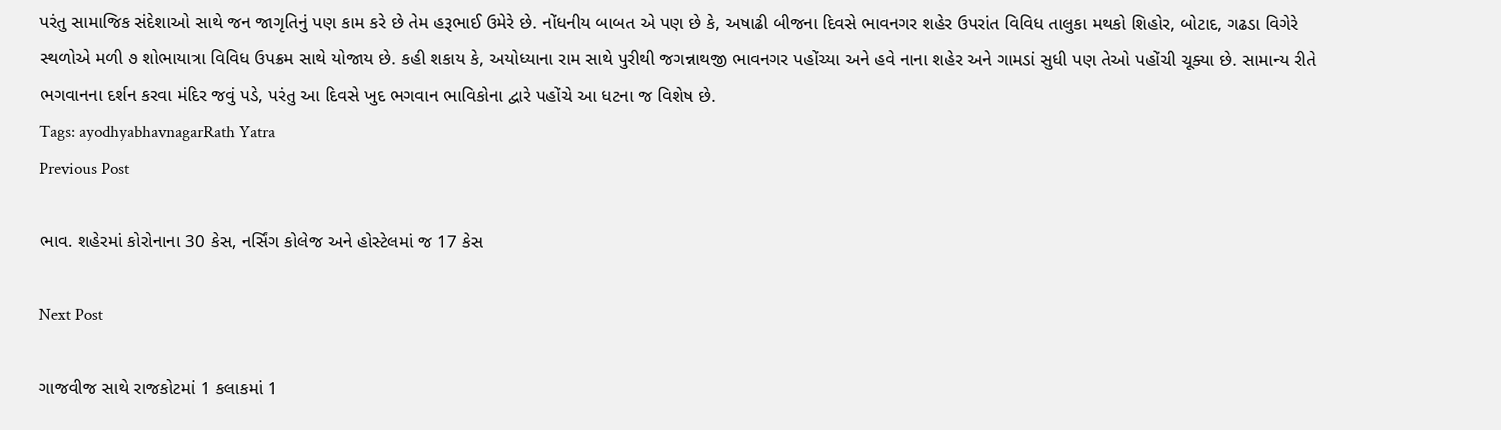પરંતુ સામાજિક સંદેશાઓ સાથે જન જાગૃતિનું પણ કામ કરે છે તેમ હરૂભાઈ ઉમેરે છે. નોંધનીય બાબત એ પણ છે કે, અષાઢી બીજના દિવસે ભાવનગર શહેર ઉપરાંત વિવિધ તાલુકા મથકો શિહોર, બોટાદ, ગઢડા વિગેરે સ્થળોએ મળી ૭ શોભાયાત્રા વિવિધ ઉપક્રમ સાથે યોજાય છે. કહી શકાય કે, અયોધ્યાના રામ સાથે પુરીથી જગન્નાથજી ભાવનગર પહોંચ્યા અને હવે નાના શહેર અને ગામડાં સુધી પણ તેઓ પહોંચી ચૂક્યા છે. સામાન્ય રીતે ભગવાનના દર્શન કરવા મંદિર જવું પડે, પરંતુ આ દિવસે ખુદ ભગવાન ભાવિકોના દ્વારે પહોંચે આ ધટના જ વિશેષ છે.
Tags: ayodhyabhavnagarRath Yatra
Previous Post

ભાવ. શહેરમાં કોરોનાના 30 કેસ, નર્સિંગ કોલેજ અને હોસ્ટેલમાં જ 17 કેસ

Next Post

ગાજવીજ સાથે રાજકોટમાં 1 કલાકમાં 1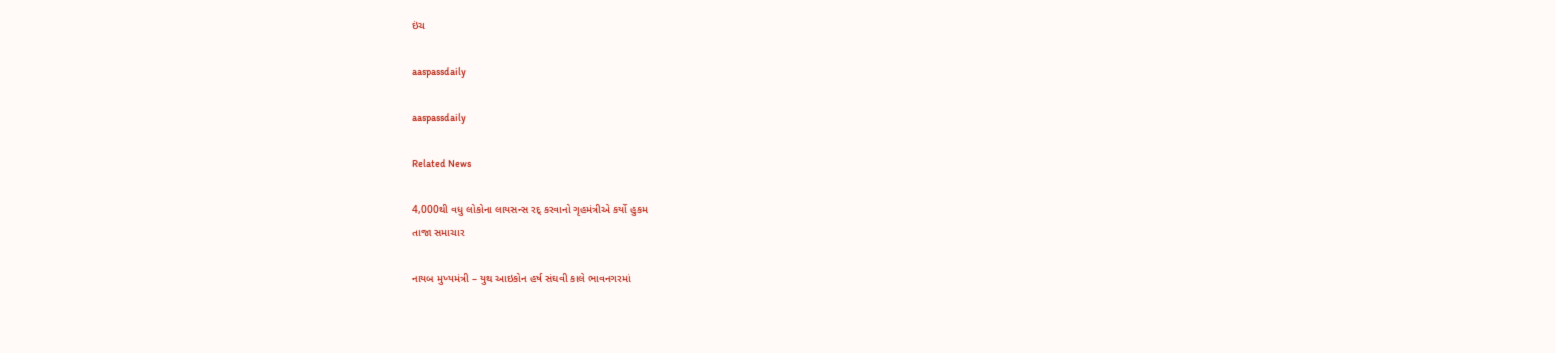ઇંચ

aaspassdaily

aaspassdaily

Related News

4,000થી વધુ લોકોના લાયસન્સ રદ્ કરવાનો ગૃહમંત્રીએ કર્યો હુકમ
તાજા સમાચાર

નાયબ મુખ્યમંત્રી – યુથ આઇકોન હર્ષ સંઘવી કાલે ભાવનગરમાં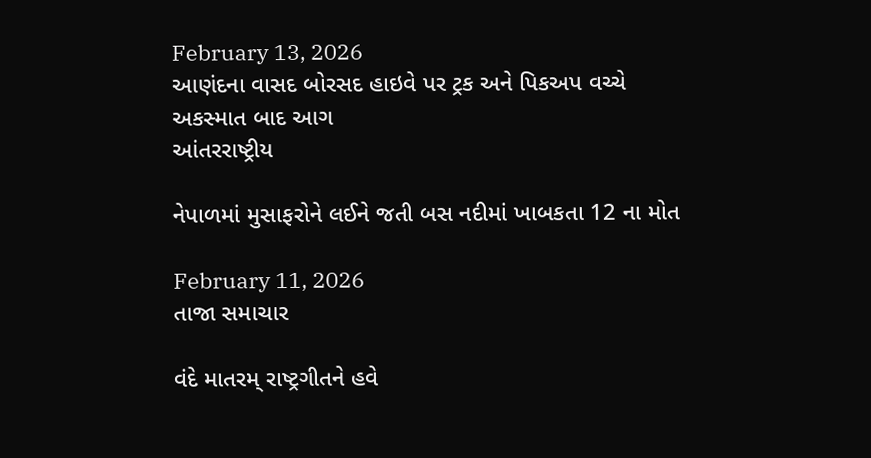February 13, 2026
આણંદના વાસદ બોરસદ હાઇવે પર ટ્રક અને પિકઅપ વચ્ચે અકસ્માત બાદ આગ
આંતરરાષ્ટ્રીય

નેપાળમાં મુસાફરોને લઈને જતી બસ નદીમાં ખાબકતા 12 ના મોત

February 11, 2026
તાજા સમાચાર

વંદે માતરમ્ રાષ્ટ્રગીતને હવે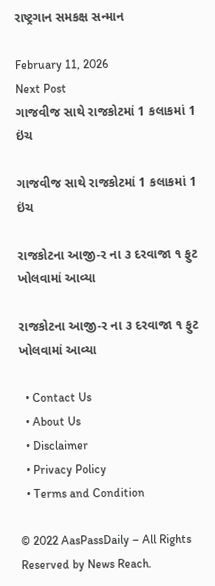રાષ્ટ્રગાન સમકક્ષ સન્માન

February 11, 2026
Next Post
ગાજવીજ સાથે રાજકોટમાં 1 કલાકમાં 1 ઇંચ

ગાજવીજ સાથે રાજકોટમાં 1 કલાકમાં 1 ઇંચ

રાજકોટના આજી-ર ના ૩ દરવાજા ૧ ફુટ ખોલવામાં આવ્યા

રાજકોટના આજી-ર ના ૩ દરવાજા ૧ ફુટ ખોલવામાં આવ્યા

  • Contact Us
  • About Us
  • Disclaimer
  • Privacy Policy
  • Terms and Condition

© 2022 AasPassDaily – All Rights Reserved by News Reach.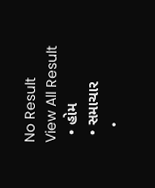No Result
View All Result
  • હોમ
  • સમાચાર
    •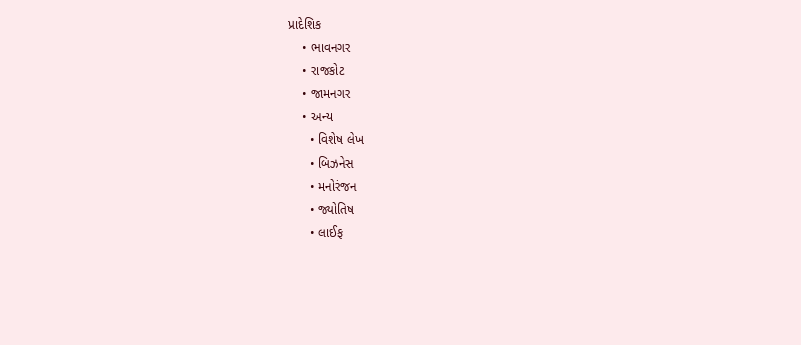પ્રાદેશિક
    • ભાવનગર
    • રાજકોટ
    • જામનગર
    • અન્ય
      • વિશેષ લેખ
      • બિઝનેસ
      • મનોરંજન
      • જ્યોતિષ
      • લાઈફ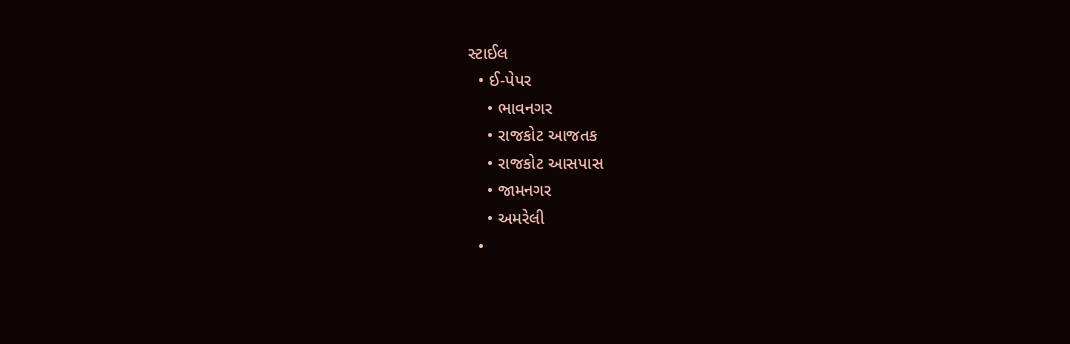સ્ટાઈલ
  • ઈ-પેપર
    • ભાવનગર
    • રાજકોટ આજતક
    • રાજકોટ આસપાસ
    • જામનગર
    • અમરેલી
  •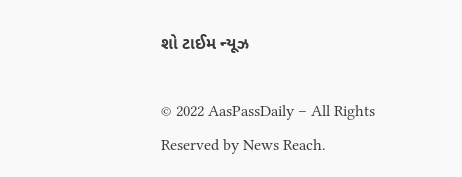શો ટાઈમ ન્યૂઝ

© 2022 AasPassDaily – All Rights Reserved by News Reach.